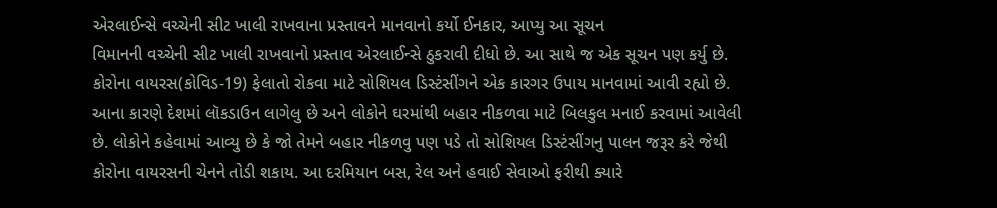એરલાઈન્સે વચ્ચેની સીટ ખાલી રાખવાના પ્રસ્તાવને માનવાનો કર્યો ઈનકાર, આપ્યુ આ સૂચન
વિમાનની વચ્ચેની સીટ ખાલી રાખવાનો પ્રસ્તાવ એરલાઈન્સે ઠુકરાવી દીધો છે. આ સાથે જ એક સૂચન પણ કર્યુ છે.
કોરોના વાયરસ(કોવિડ-19) ફેલાતો રોકવા માટે સોશિયલ ડિસ્ટંસીંગને એક કારગર ઉપાય માનવામાં આવી રહ્યો છે. આના કારણે દેશમાં લૉકડાઉન લાગેલુ છે અને લોકોને ઘરમાંથી બહાર નીકળવા માટે બિલકુલ મનાઈ કરવામાં આવેલી છે. લોકોને કહેવામાં આવ્યુ છે કે જો તેમને બહાર નીકળવુ પણ પડે તો સોશિયલ ડિસ્ટંસીંગનુ પાલન જરૂર કરે જેથી કોરોના વાયરસની ચેનને તોડી શકાય. આ દરમિયાન બસ, રેલ અને હવાઈ સેવાઓ ફરીથી ક્યારે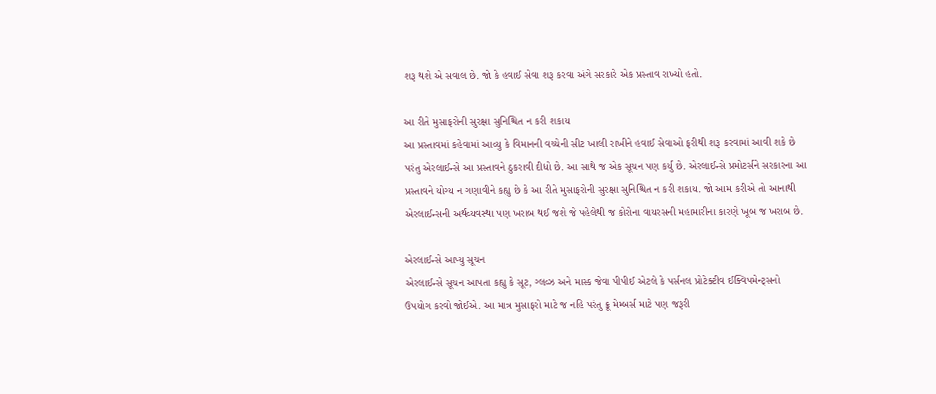શરૂ થશે એ સવાલ છે. જો કે હવાઈ સેવા શરૂ કરવા અંગે સરકારે એક પ્રસ્તાવ રાખ્યો હતો.

આ રીતે મુસાફરોની સુરક્ષા સુનિશ્ચિત ન કરી શકાય
આ પ્રસ્તાવમાં કહેવામાં આવ્યુ કે વિમાનની વચ્ચેની સીટ ખાલી રાખીને હવાઈ સેવાઓ ફરીથી શરૂ કરવામાં આવી શકે છે પરંતુ એરલાઈન્સે આ પ્રસ્તાવને ઠુકરાવી દીધો છે. આ સાથે જ એક સૂચન પણ કર્યુ છે. એરલાઈન્સે પ્રમોટર્સને સરકારના આ પ્રસ્તાવને યોગ્ય ન ગણાવીને કહ્યુ છે કે આ રીતે મુસાફરોની સુરક્ષા સુનિશ્ચિત ન કરી શકાય. જો આમ કરીએ તો આનાથી એરલાઈન્સની અર્થવ્યવસ્થા પણ ખરાબ થઈ જશે જે પહેલેથી જ કોરોના વાયરસની મહામારીના કારણે ખૂબ જ ખરાબ છે.

એરલાઈન્સે આપ્યુ સૂચન
એરલાઈન્સે સૂચન આપતા કહ્યુ કે સૂટ, ગ્લવ્ઝ અને માસ્ક જેવા પીપીઈ એટલે કે પર્સનલ પ્રોટેક્ટીવ ઈક્વિપમેન્ટ્સનો ઉપયોગ કરવો જોઈએ. આ માત્ર મુસાફરો માટે જ નહિ પરંતુ ક્રૂ મેમ્બર્સ માટે પણ જરૂરી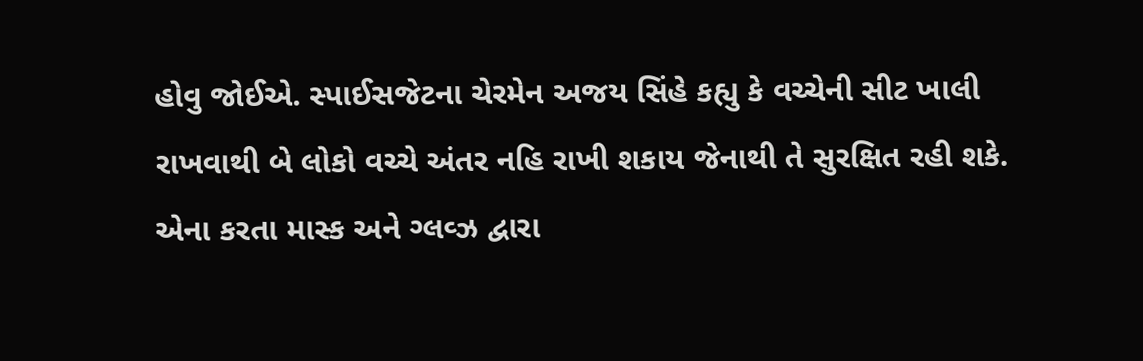હોવુ જોઈએ. સ્પાઈસજેટના ચેરમેન અજય સિંહે કહ્યુ કે વચ્ચેની સીટ ખાલી રાખવાથી બે લોકો વચ્ચે અંતર નહિ રાખી શકાય જેનાથી તે સુરક્ષિત રહી શકે. એના કરતા માસ્ક અને ગ્લવ્ઝ દ્વારા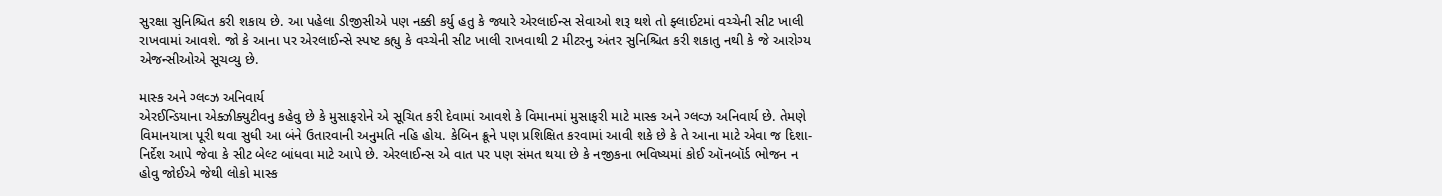સુરક્ષા સુનિશ્ચિત કરી શકાય છે. આ પહેલા ડીજીસીએ પણ નક્કી કર્યુ હતુ કે જ્યારે એરલાઈન્સ સેવાઓ શરૂ થશે તો ફ્લાઈટમાં વચ્ચેની સીટ ખાલી રાખવામાં આવશે. જો કે આના પર એરલાઈન્સે સ્પષ્ટ કહ્યુ કે વચ્ચેની સીટ ખાલી રાખવાથી 2 મીટરનુ અંતર સુનિશ્ચિત કરી શકાતુ નથી કે જે આરોગ્ય એજન્સીઓએ સૂચવ્યુ છે.

માસ્ક અને ગ્લવ્ઝ અનિવાર્ય
એરઈન્ડિયાના એક્ઝીક્યુટીવનુ કહેવુ છે કે મુસાફરોને એ સૂચિત કરી દેવામાં આવશે કે વિમાનમાં મુસાફરી માટે માસ્ક અને ગ્લવ્ઝ અનિવાર્ય છે. તેમણે વિમાનયાત્રા પૂરી થવા સુધી આ બંને ઉતારવાની અનુમતિ નહિ હોય. કેબિન ક્રૂને પણ પ્રશિક્ષિત કરવામાં આવી શકે છે કે તે આના માટે એવા જ દિશા-નિર્દેશ આપે જેવા કે સીટ બેલ્ટ બાંધવા માટે આપે છે. એરલાઈન્સ એ વાત પર પણ સંમત થયા છે કે નજીકના ભવિષ્યમાં કોઈ ઑનબૉર્ડ ભોજન ન હોવુ જોઈએ જેથી લોકો માસ્ક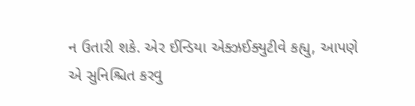ન ઉતારી શકે. એર ઈન્ડિયા એક્ઝઈક્યુટીવે કહ્યુ, આપણે એ સુનિશ્ચિત કરવુ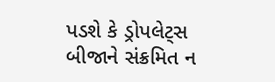પડશે કે ડ્રોપલેટ્સ બીજાને સંક્રમિત ન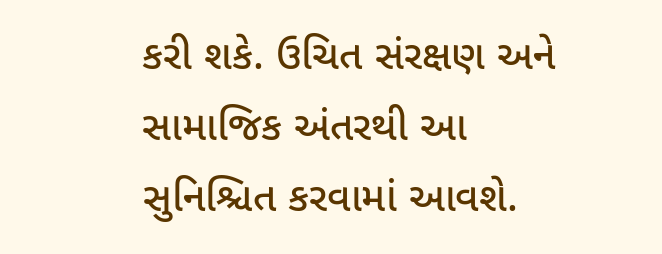કરી શકે. ઉચિત સંરક્ષણ અને સામાજિક અંતરથી આ સુનિશ્ચિત કરવામાં આવશે.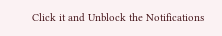Click it and Unblock the Notifications